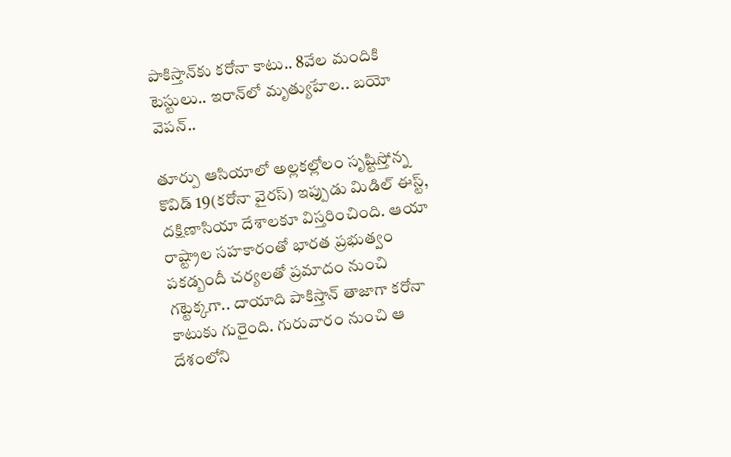పాకిస్తాన్‌కు కరోనా కాటు.. 8వేల మందికి టెస్టులు.. ఇరాన్‌లో మృత్యుహేల.. బయో వెపన్..

తూర్పు ఆసియాలో అల్లకల్లోలం సృష్టిస్తోన్న కొవిడ్ 19(కరోనా వైరస్) ఇప్పుడు మిడిల్ ఈస్ట్, దక్షిణాసియా దేశాలకూ విస్తరించింది. ఆయా రాష్ట్రాల సహకారంతో భారత ప్రభుత్వం పకడ్బందీ చర్యలతో ప్రమాదం నుంచి గట్టెక్కగా.. దాయాది పాకిస్తాన్ తాజాగా కరోనా కాటుకు గురైంది. గురువారం నుంచి ఆ దేశంలోని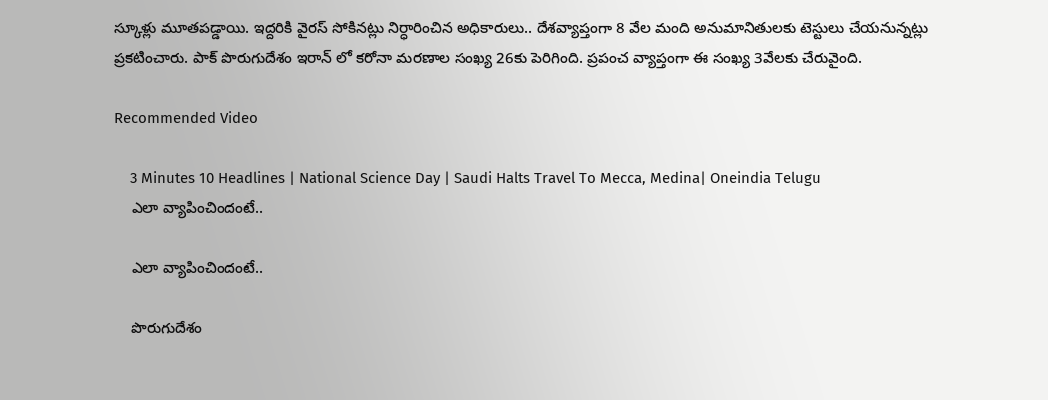స్కూళ్లు మూతపడ్డాయి. ఇద్దరికి వైరస్ సోకినట్లు నిర్ధారించిన అధికారులు.. దేశవ్యాప్తంగా 8 వేల మంది అనుమానితులకు టెస్టులు చేయనున్నట్లు ప్రకటించారు. పాక్ పొరుగుదేశం ఇరాన్ లో కరోనా మరణాల సంఖ్య 26కు పెరిగింది. ప్రపంచ వ్యాప్తంగా ఈ సంఖ్య 3వేలకు చేరువైంది.

Recommended Video

    3 Minutes 10 Headlines | National Science Day | Saudi Halts Travel To Mecca, Medina| Oneindia Telugu
    ఎలా వ్యాపించిందంటే..

    ఎలా వ్యాపించిందంటే..

    పొరుగుదేశం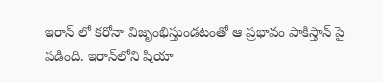ఇరాన్ లో కరోనా విజృంభిస్తుండటంతో ఆ ప్రభావం పాకిస్తాన్ పై పడింది. ఇరాన్‌లోని షియా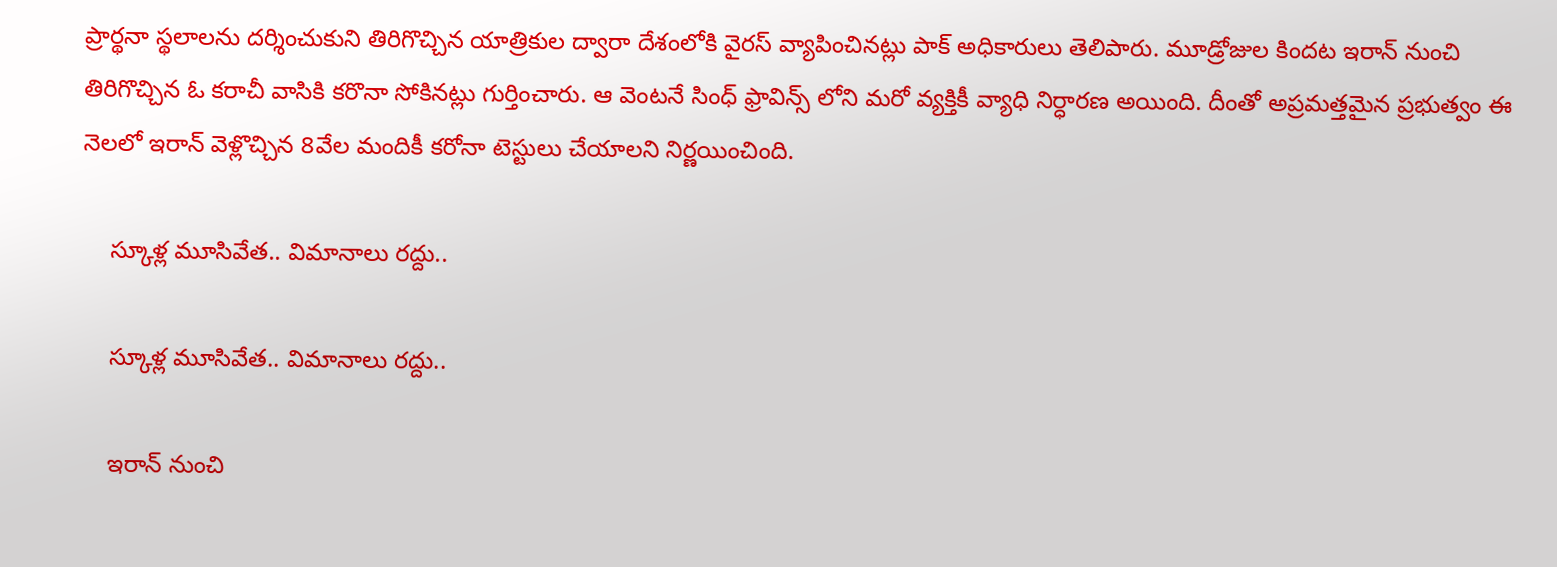ప్రార్థనా స్థలాలను దర్శించుకుని తిరిగొచ్చిన యాత్రికుల ద్వారా దేశంలోకి వైరస్ వ్యాపించినట్లు పాక్ అధికారులు తెలిపారు. మూడ్రోజుల కిందట ఇరాన్ నుంచి తిరిగొచ్చిన ఓ కరాచీ వాసికి కరొనా సోకినట్లు గుర్తించారు. ఆ వెంటనే సింధ్ ఫ్రావిన్స్ లోని మరో వ్యక్తికీ వ్యాధి నిర్ధారణ అయింది. దీంతో అప్రమత్తమైన ప్రభుత్వం ఈ నెలలో ఇరాన్ వెళ్లొచ్చిన 8వేల మందికీ కరోనా టెస్టులు చేయాలని నిర్ణయించింది.

    స్కూళ్ల మూసివేత.. విమానాలు రద్దు..

    స్కూళ్ల మూసివేత.. విమానాలు రద్దు..

    ఇరాన్ నుంచి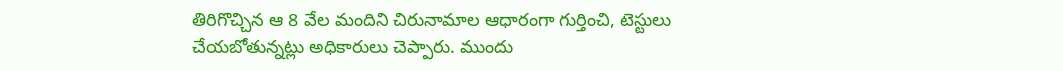తిరిగొచ్చిన ఆ 8 వేల మందిని చిరునామాల ఆధారంగా గుర్తించి, టెస్టులు చేయబోతున్నట్లు అధికారులు చెప్పారు. ముందు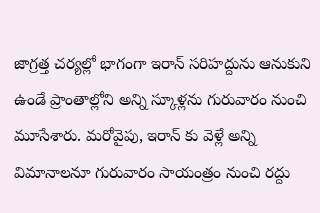జాగ్రత్త చర్యల్లో భాగంగా ఇరాన్ సరిహద్దును ఆనుకుని ఉండే ప్రాంతాల్లోని అన్ని స్కూళ్లను గురువారం నుంచి మూసేశారు. మరోవైపు, ఇరాన్ కు వెళ్లే అన్ని విమానాలనూ గురువారం సాయంత్రం నుంచి రద్దు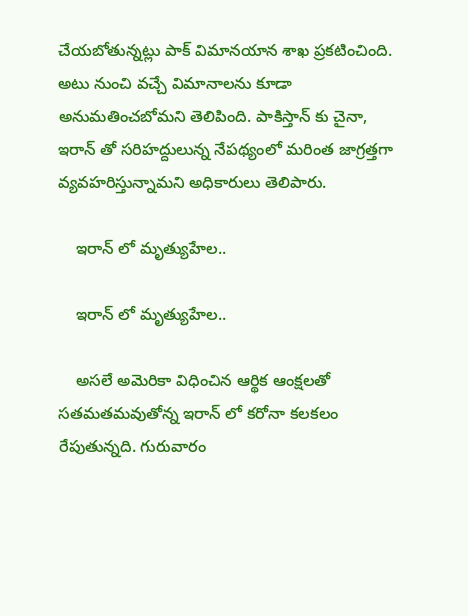చేయబోతున్నట్లు పాక్ విమానయాన శాఖ ప్రకటించింది. అటు నుంచి వచ్చే విమానాలను కూడా అనుమతించబోమని తెలిపింది. పాకిస్తాన్ కు చైనా, ఇరాన్ తో సరిహద్దులున్న నేపథ్యంలో మరింత జాగ్రత్తగా వ్యవహరిస్తున్నామని అధికారులు తెలిపారు.

    ఇరాన్ లో మృత్యుహేల..

    ఇరాన్ లో మృత్యుహేల..

    అసలే అమెరికా విధించిన ఆర్థిక ఆంక్షలతో సతమతమవుతోన్న ఇరాన్ లో కరోనా కలకలం రేపుతున్నది. గురువారం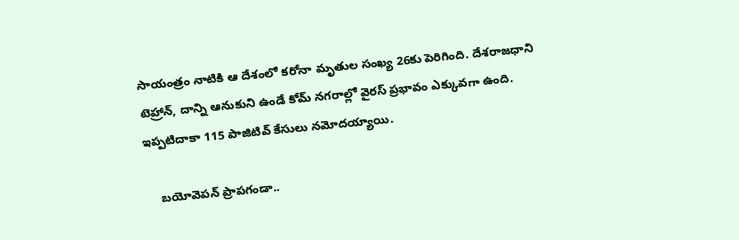సాయంత్రం నాటికి ఆ దేశంలో కరోనా మృతుల సంఖ్య 26కు పెరిగింది. దేశరాజధాని టెహ్రాన్, దాన్ని ఆనుకుని ఉండే కోమ్ నగరాల్లో వైరస్ ప్రభావం ఎక్కువగా ఉంది. ఇప్పటిదాకా 115 పాజిటివ్ కేసులు నమోదయ్యాయి.

    బయోవెపన్ ప్రాపగండా..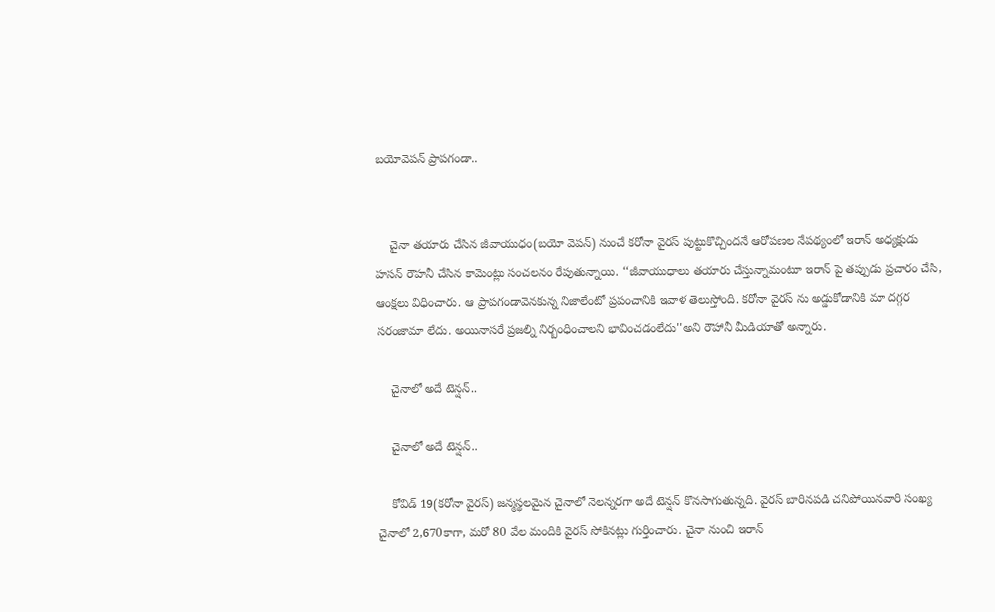బయోవెపన్ ప్రాపగండా..


    చైనా తయారు చేసిన జీవాయుధం(బయో వెపన్) నుంచే కరోనా వైరస్ పుట్టుకొచ్చిందనే ఆరోపణల నేపథ్యంలో ఇరాన్ అధ్యక్షుడు హసన్ రౌహనీ చేసిన కామెంట్లు సంచలనం రేపుతున్నాయి. ‘‘జీవాయుధాలు తయారు చేస్తున్నామంటూ ఇరాన్ పై తప్పుడు ప్రచారం చేసి, ఆంక్షలు విధించారు. ఆ ప్రాపగండావెనకున్న నిజాలేంటో ప్రపంచానికి ఇవాళ తెలుస్తోంది. కరోనా వైరస్ ను అడ్డుకోడానికి మా దగ్గర సరంజామా లేదు. అయినాసరే ప్రజల్ని నిర్బంధించాలని భావించడంలేదు''అని రౌహానీ మీడియాతో అన్నారు.

    చైనాలో అదే టెన్షన్..

    చైనాలో అదే టెన్షన్..

    కోవిడ్ 19(కరోనా వైరస్) జన్మస్థలమైన చైనాలో నెలన్నరగా అదే టెన్షన్ కొనసాగుతున్నది. వైరస్ బారినపడి చనిపోయినవారి సంఖ్య చైనాలో 2,670కాగా, మరో 80 వేల మందికి వైరస్ సోకినట్లు గుర్తించారు. చైనా నుంచి ఇరాన్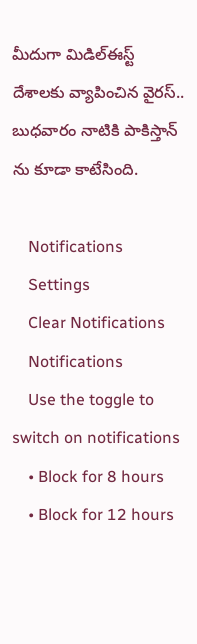మీదుగా మిడిల్ఈస్ట్ దేశాలకు వ్యాపించిన వైరస్.. బుధవారం నాటికి పాకిస్తాన్ ను కూడా కాటేసింది.

    Notifications
    Settings
    Clear Notifications
    Notifications
    Use the toggle to switch on notifications
    • Block for 8 hours
    • Block for 12 hours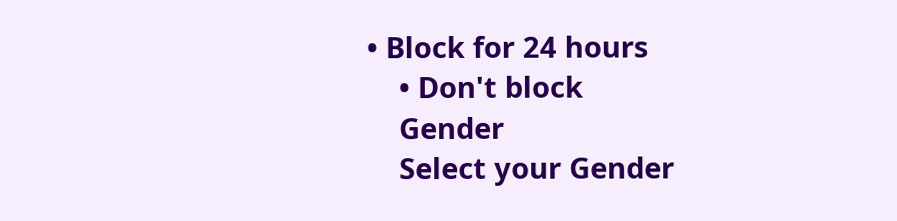• Block for 24 hours
    • Don't block
    Gender
    Select your Gender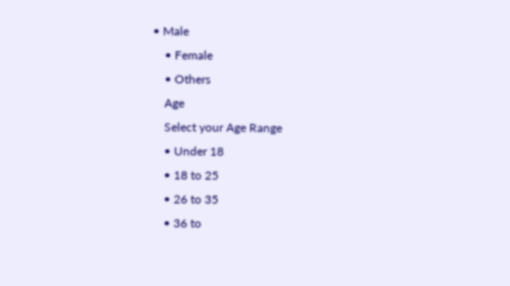• Male
    • Female
    • Others
    Age
    Select your Age Range
    • Under 18
    • 18 to 25
    • 26 to 35
    • 36 to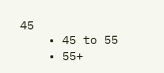45
    • 45 to 55
    • 55+